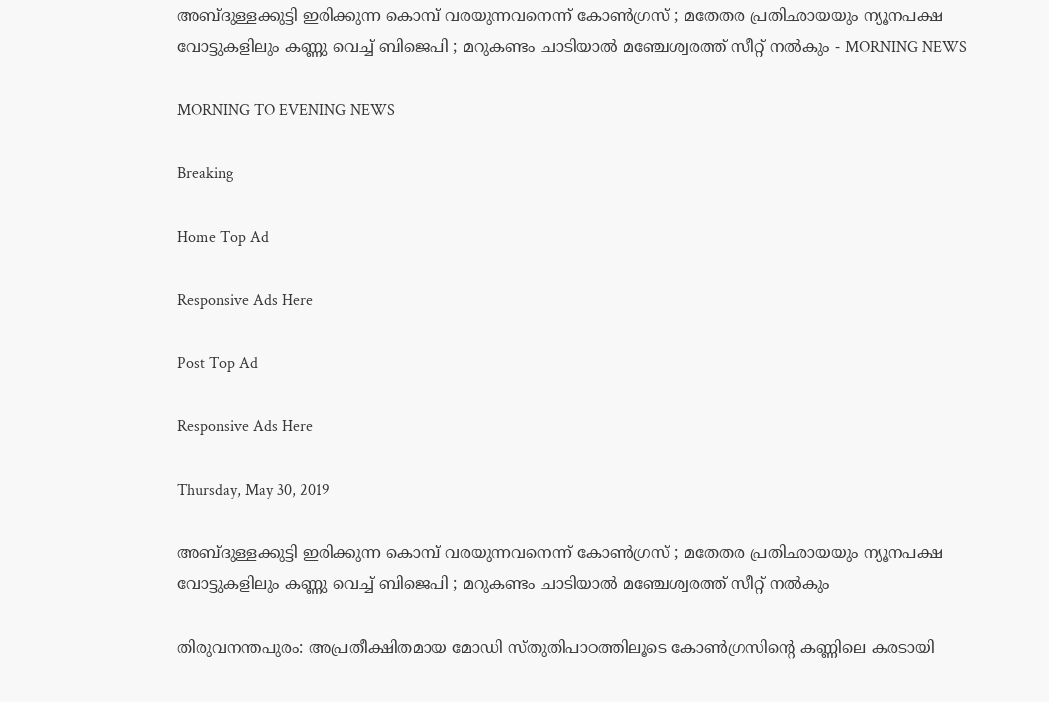അബ്ദുള്ളക്കുട്ടി ഇരിക്കുന്ന കൊമ്പ് വരയുന്നവനെന്ന് കോണ്‍ഗ്രസ് ; മതേതര പ്രതിഛായയും ന്യൂനപക്ഷ വോട്ടുകളിലും കണ്ണു വെച്ച് ബിജെപി ; മറുകണ്ടം ചാടിയാല്‍ മഞ്ചേശ്വരത്ത് സീറ്റ് നല്‍കും - MORNING NEWS

MORNING TO EVENING NEWS

Breaking

Home Top Ad

Responsive Ads Here

Post Top Ad

Responsive Ads Here

Thursday, May 30, 2019

അബ്ദുള്ളക്കുട്ടി ഇരിക്കുന്ന കൊമ്പ് വരയുന്നവനെന്ന് കോണ്‍ഗ്രസ് ; മതേതര പ്രതിഛായയും ന്യൂനപക്ഷ വോട്ടുകളിലും കണ്ണു വെച്ച് ബിജെപി ; മറുകണ്ടം ചാടിയാല്‍ മഞ്ചേശ്വരത്ത് സീറ്റ് നല്‍കും

തിരുവനന്തപുരം: അപ്രതീക്ഷിതമായ മോഡി സ്തുതിപാഠത്തിലൂടെ കോണ്‍ഗ്രസിന്റെ കണ്ണിലെ കരടായി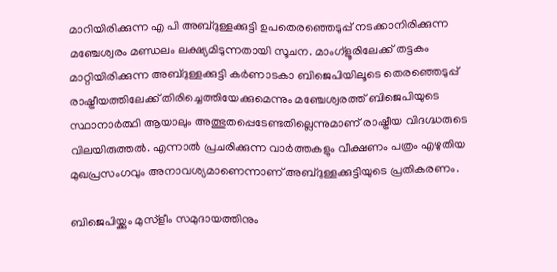മാറിയിരിക്കുന്ന എ പി അബ്ദുള്ളക്കുട്ടി ഉപതെരഞ്ഞെടുപ്പ് നടക്കാനിരിക്കുന്ന മഞ്ചേശ്വരം മണ്ഡലം ലക്ഷ്യമിടുന്നതായി സൂചന. മാംഗ്‌ളൂരിലേക്ക് തട്ടകം മാറ്റിയിരിക്കുന്ന അബ്ദുള്ളക്കുട്ടി കര്‍ണാടകാ ബിജെപിയിലൂടെ തെരഞ്ഞെടുപ്പ് രാഷ്ട്രീയത്തിലേക്ക് തിരിച്ചെത്തിയേക്കുമെന്നും മഞ്ചേശ്വരത്ത് ബിജെപിയുടെ സ്ഥാനാര്‍ത്ഥി ആയാലും അത്ഭുതപ്പെടേണ്ടതില്ലെന്നുമാണ് രാഷ്ട്രീയ വിദഗ്ദ്ധരുടെ വിലയിരുത്തല്‍. എന്നാല്‍ പ്രചരിക്കുന്ന വാര്‍ത്തകളും വീക്ഷണം പത്രം എഴുതിയ മുഖപ്രസംഗവും അനാവശ്യമാണെന്നാണ് അബ്ദുള്ളക്കുട്ടിയുടെ പ്രതികരണം.

ബിജെപിയ്ക്കും മുസ്‌ളീം സമുദായത്തിനും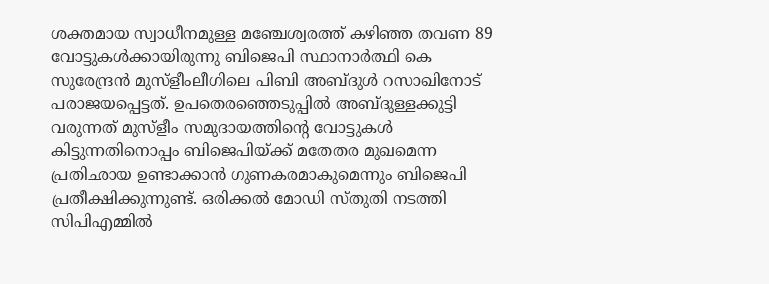ശക്തമായ സ്വാധീനമുള്ള മഞ്ചേശ്വരത്ത് കഴിഞ്ഞ തവണ 89 വോട്ടുകള്‍ക്കായിരുന്നു ബിജെപി സ്ഥാനാര്‍ത്ഥി കെ സുരേന്ദ്രന്‍ മുസ്‌ളീംലീഗിലെ പിബി അബ്ദുള്‍ റസാഖിനോട് പരാജയപ്പെട്ടത്. ഉപതെരഞ്ഞെടുപ്പില്‍ അബ്ദുള്ളക്കുട്ടി വരുന്നത് മുസ്‌ളീം സമുദായത്തിന്റെ വോട്ടുകള്‍ കിട്ടുന്നതിനൊപ്പം ബിജെപിയ്ക്ക് മതേതര മുഖമെന്ന പ്രതിഛായ ഉണ്ടാക്കാന്‍ ഗുണകരമാകുമെന്നും ബിജെപി പ്രതീക്ഷിക്കുന്നുണ്ട്. ഒരിക്കല്‍ മോഡി സ്തുതി നടത്തി സിപിഎമ്മില്‍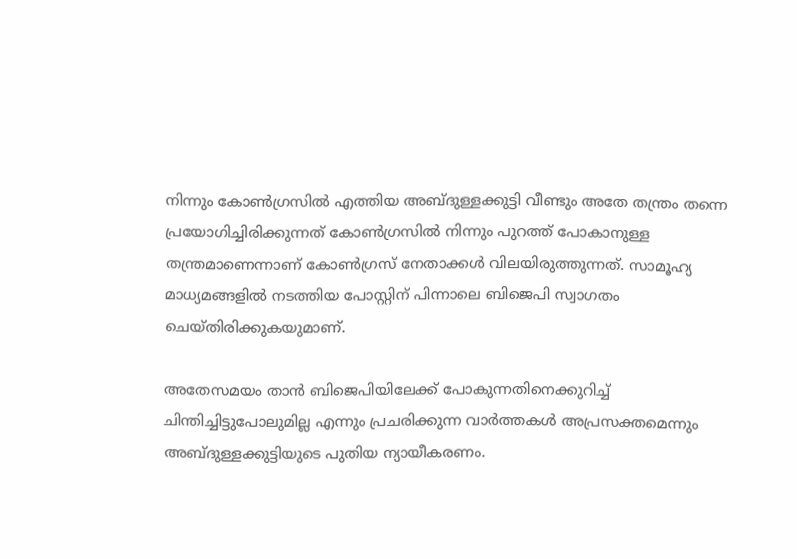നിന്നും കോണ്‍ഗ്രസില്‍ എത്തിയ അബ്ദുള്ളക്കുട്ടി വീണ്ടും അതേ തന്ത്രം തന്നെ പ്രയോഗിച്ചിരിക്കുന്നത് കോണ്‍ഗ്രസില്‍ നിന്നും പുറത്ത് പോകാനുള്ള തന്ത്രമാണെന്നാണ് കോണ്‍ഗ്രസ് നേതാക്കള്‍ വിലയിരുത്തുന്നത്. സാമൂഹ്യ മാധ്യമങ്ങളില്‍ നടത്തിയ പോസ്റ്റിന് പിന്നാലെ ബിജെപി സ്വാഗതം ചെയ്തിരിക്കുകയുമാണ്.

അതേസമയം താന്‍ ബിജെപിയിലേക്ക് പോകുന്നതിനെക്കുറിച്ച് ചിന്തിച്ചിട്ടുപോലുമില്ല എന്നും പ്രചരിക്കുന്ന വാര്‍ത്തകള്‍ അപ്രസക്തമെന്നും അബ്ദുള്ളക്കുട്ടിയുടെ പുതിയ ന്യായീകരണം.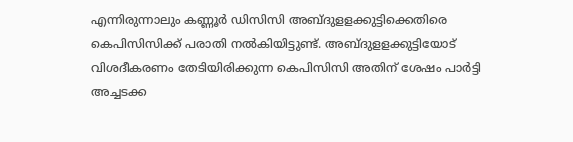എന്നിരുന്നാലും കണ്ണൂര്‍ ഡിസിസി അബ്ദുളളക്കുട്ടിക്കെതിരെ കെപിസിസിക്ക് പരാതി നല്‍കിയിട്ടുണ്ട്. അബ്ദുളളക്കുട്ടിയോട് വിശദീകരണം തേടിയിരിക്കുന്ന കെപിസിസി അതിന് ശേഷം പാര്‍ട്ടി അച്ചടക്ക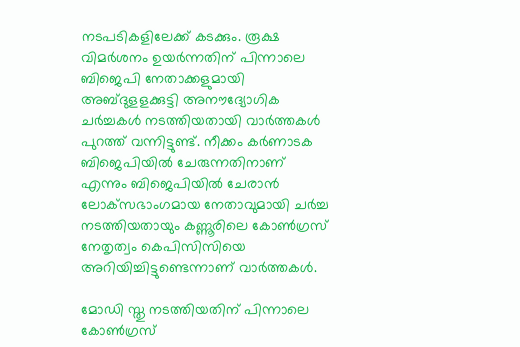നടപടികളിലേക്ക് കടക്കും. രൂക്ഷ വിമര്‍ശനം ഉയര്‍ന്നതിന് പിന്നാലെ ബിജെപി നേതാക്കളുമായി അബ്ദുളളക്കുട്ടി അനൗദ്യോഗിക ചര്‍ച്ചകള്‍ നടത്തിയതായി വാര്‍ത്തകള്‍ പുറത്ത് വന്നിട്ടുണ്ട്. നീക്കം കര്‍ണാടക ബിജെപിയില്‍ ചേരുന്നതിനാണ് എന്നും ബിജെപിയില്‍ ചേരാന്‍ ലോക്‌സഭാംഗമായ നേതാവുമായി ചര്‍ച്ച നടത്തിയതായും കണ്ണൂരിലെ കോണ്‍ഗ്രസ് നേതൃത്വം കെപിസിസിയെ അറിയിച്ചിട്ടുണ്ടെന്നാണ് വാര്‍ത്തകള്‍.

മോഡി സ്തു നടത്തിയതിന് പിന്നാലെ കോണ്‍ഗ്രസ്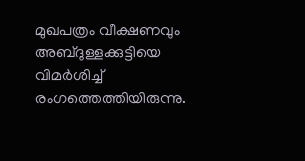മുഖപത്രം വീക്ഷണവും അബ്ദുള്ളക്കുട്ടിയെ വിമര്‍ശിച്ച് രംഗത്തെത്തിയിരുന്നു.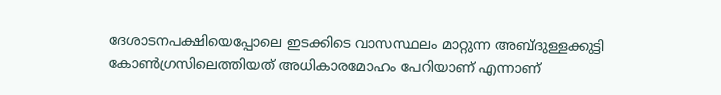ദേശാടനപക്ഷിയെപ്പോലെ ഇടക്കിടെ വാസസ്ഥലം മാറ്റുന്ന അബ്ദുള്ളക്കുട്ടി കോണ്‍ഗ്രസിലെത്തിയത് അധികാരമോഹം പേറിയാണ് എന്നാണ്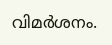വിമര്‍ശനം.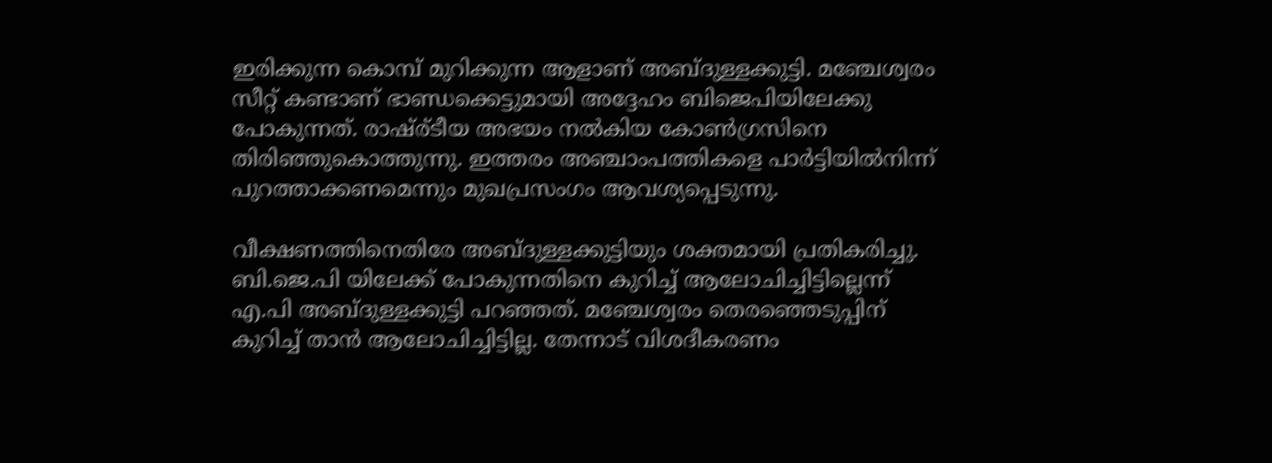ഇരിക്കുന്ന കൊമ്പ് മുറിക്കുന്ന ആളാണ് അബ്ദുള്ളക്കുട്ടി. മഞ്ചേശ്വരം സീറ്റ് കണ്ടാണ് ഭാണ്ഡക്കെട്ടുമായി അദ്ദേഹം ബിജെപിയിലേക്കു പോകുന്നത്. രാഷ്ര്ടീയ അഭയം നല്‍കിയ കോണ്‍ഗ്രസിനെ തിരിഞ്ഞുകൊത്തുന്നു. ഇത്തരം അഞ്ചാംപത്തികളെ പാര്‍ട്ടിയില്‍നിന്ന് പുറത്താക്കണമെന്നും മുഖപ്രസംഗം ആവശ്യപ്പെടുന്നു.

വീക്ഷണത്തിനെതിരേ അബ്ദുള്ളക്കുട്ടിയും ശക്തമായി പ്രതികരിച്ചു. ബി.ജെ.പി യിലേക്ക് പോകുന്നതിനെ കുറിച്ച് ആലോചിച്ചിട്ടില്ലെന്ന് എ.പി അബ്ദുള്ളക്കുട്ടി പറഞ്ഞത്. മഞ്ചേശ്വരം തെരഞ്ഞെടുപ്പിന് കുറിച്ച് താന്‍ ആലോചിച്ചിട്ടില്ല. തേന്നാട് വിശദീകരണം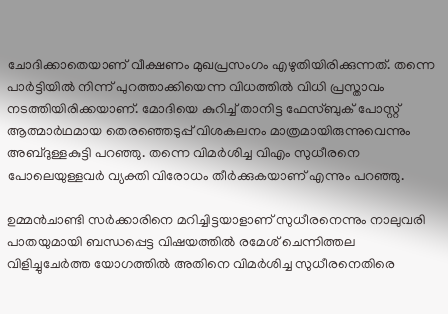ചോദിക്കാതെയാണ് വീക്ഷണം മുഖപ്രസംഗം എഴുതിയിരിക്കുന്നത്. തന്നെ പാര്‍ട്ടിയില്‍ നിന്ന് പുറത്താക്കിയെന്ന വിധത്തില്‍ വിധി പ്രസ്താവം നടത്തിയിരിക്കയാണ്. മോദിയെ കുറിച്ച് താനിട്ട ഫേസ്ബുക് പോസ്റ്റ് ആത്മാര്‍ഥമായ തെരഞ്ഞെടുപ്പ് വിശകലനം മാത്രമായിരുന്നുവെന്നും അബ്ദുള്ളകുട്ടി പറഞ്ഞു. തന്നെ വിമര്‍ശിച്ച വിഎം സുധീരനെ പോലെയുള്ളവര്‍ വ്യക്തി വിരോധം തീര്‍ക്കുകയാണ് എന്നും പറഞ്ഞു.

ഉമ്മന്‍ചാണ്ടി സര്‍ക്കാരിനെ മറിച്ചിട്ടയാളാണ് സുധീരനെന്നും നാലുവരി പാതയുമായി ബന്ധപ്പെട്ട വിഷയത്തില്‍ രമേശ് ചെന്നിത്തല വിളിച്ചുചേര്‍ത്ത യോഗത്തില്‍ അതിനെ വിമര്‍ശിച്ച സുധീരനെതിരെ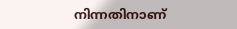നിന്നതിനാണ്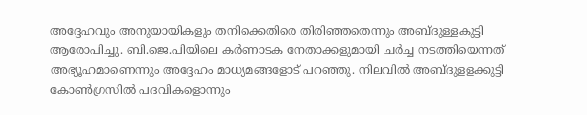അദ്ദേഹവും അനുയായികളും തനിക്കെതിരെ തിരിഞ്ഞതെന്നും അബ്ദുള്ളകുട്ടി ആരോപിച്ചു. ബി.ജെ.പിയിലെ കര്‍ണാടക നേതാക്കളുമായി ചര്‍ച്ച നടത്തിയെന്നത് അഭ്യൂഹമാണെന്നും അദ്ദേഹം മാധ്യമങ്ങളോട് പറഞ്ഞു. നിലവില്‍ അബ്ദുളളക്കുട്ടി കോണ്‍ഗ്രസില്‍ പദവികളൊന്നും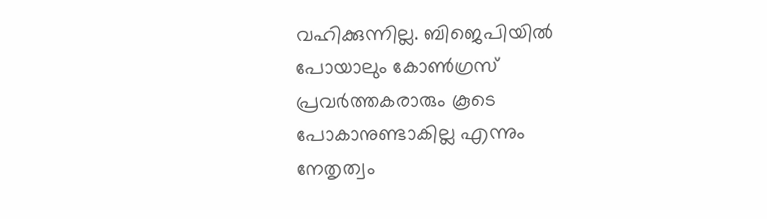വഹിക്കുന്നില്ല. ബിജെപിയില്‍ പോയാലും കോണ്‍ഗ്രസ് പ്രവര്‍ത്തകരാരും കൂടെ പോകാനുണ്ടാകില്ല എന്നും നേതൃത്വം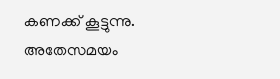കണക്ക് കൂട്ടുന്നു. അതേസമയം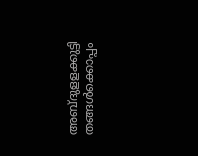അബ്ദുളളക്കുട്ടി തങ്ങള്‍ക്കൊപ്പം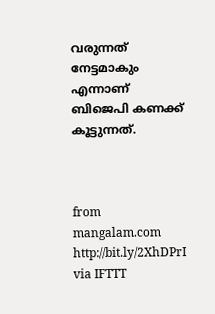വരുന്നത് നേട്ടമാകും എന്നാണ് ബിജെപി കണക്ക് കൂട്ടുന്നത്.



from mangalam.com http://bit.ly/2XhDPrI
via IFTTT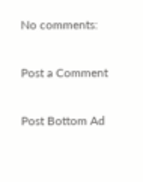No comments:

Post a Comment

Post Bottom Ad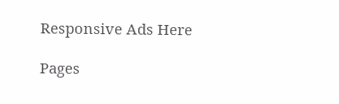Responsive Ads Here

Pages